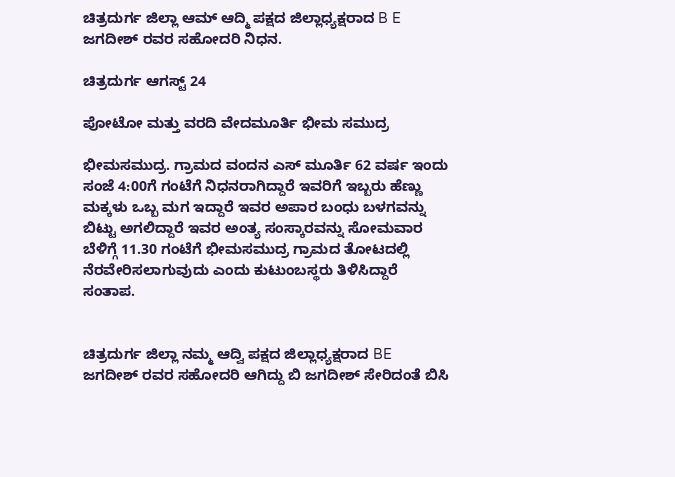ಚಿತ್ರದುರ್ಗ ಜಿಲ್ಲಾ ಆಮ್ ಆದ್ಮಿ ಪಕ್ಷದ ಜಿಲ್ಲಾಧ್ಯಕ್ಷರಾದ B E ಜಗದೀಶ್ ರವರ ಸಹೋದರಿ ನಿಧನ.

ಚಿತ್ರದುರ್ಗ ಆಗಸ್ಟ್ 24

ಪೋಟೋ ಮತ್ತು ವರದಿ ವೇದಮೂರ್ತಿ ಭೀಮ ಸಮುದ್ರ

ಭೀಮಸಮುದ್ರ. ಗ್ರಾಮದ ವಂದನ ಎಸ್ ಮೂರ್ತಿ 62 ವರ್ಷ ಇಂದು ಸಂಜೆ 4:00ಗೆ ಗಂಟೆಗೆ ನಿಧನರಾಗಿದ್ದಾರೆ ಇವರಿಗೆ ಇಬ್ಬರು ಹೆಣ್ಣು ಮಕ್ಕಳು ಒಬ್ಬ ಮಗ ಇದ್ದಾರೆ ಇವರ ಅಪಾರ ಬಂಧು ಬಳಗವನ್ನು ಬಿಟ್ಟು ಅಗಲಿದ್ದಾರೆ ಇವರ ಅಂತ್ಯ ಸಂಸ್ಕಾರವನ್ನು ಸೋಮವಾರ ಬೆಳಿಗ್ಗೆ 11.30 ಗಂಟೆಗೆ ಭೀಮಸಮುದ್ರ ಗ್ರಾಮದ ತೋಟದಲ್ಲಿ ನೆರವೇರಿಸಲಾಗುವುದು ಎಂದು ಕುಟುಂಬಸ್ಥರು ತಿಳಿಸಿದ್ದಾರೆ ಸಂತಾಪ.


ಚಿತ್ರದುರ್ಗ ಜಿಲ್ಲಾ ನಮ್ಮ ಆದ್ವಿ ಪಕ್ಷದ ಜಿಲ್ಲಾಧ್ಯಕ್ಷರಾದ BE ಜಗದೀಶ್ ರವರ ಸಹೋದರಿ ಆಗಿದ್ದು ಬಿ ಜಗದೀಶ್ ಸೇರಿದಂತೆ ಬಿಸಿ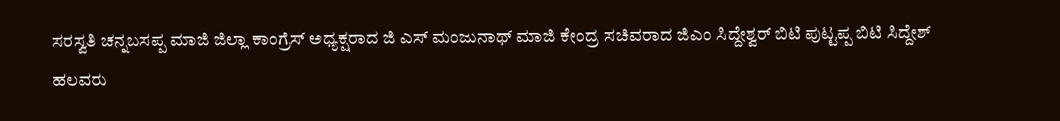ಸರಸ್ವತಿ ಚನ್ನಬಸಪ್ಪ ಮಾಜಿ ಜಿಲ್ಲಾ ಕಾಂಗ್ರೆಸ್ ಅಧ್ಯಕ್ಷರಾದ ಜಿ ಎಸ್ ಮಂಜುನಾಥ್ ಮಾಜಿ ಕೇಂದ್ರ ಸಚಿವರಾದ ಜಿಎಂ ಸಿದ್ದೇಶ್ವರ್ ಬಿಟಿ ಪುಟ್ಟಪ್ಪ ಬಿಟಿ ಸಿದ್ದೇಶ್ ಹಲವರು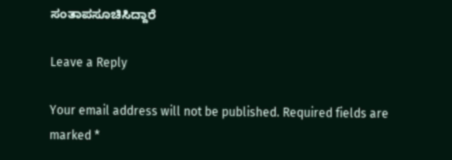ಸಂತಾಪಸೂಚಿಸಿದ್ದಾರೆ

Leave a Reply

Your email address will not be published. Required fields are marked *